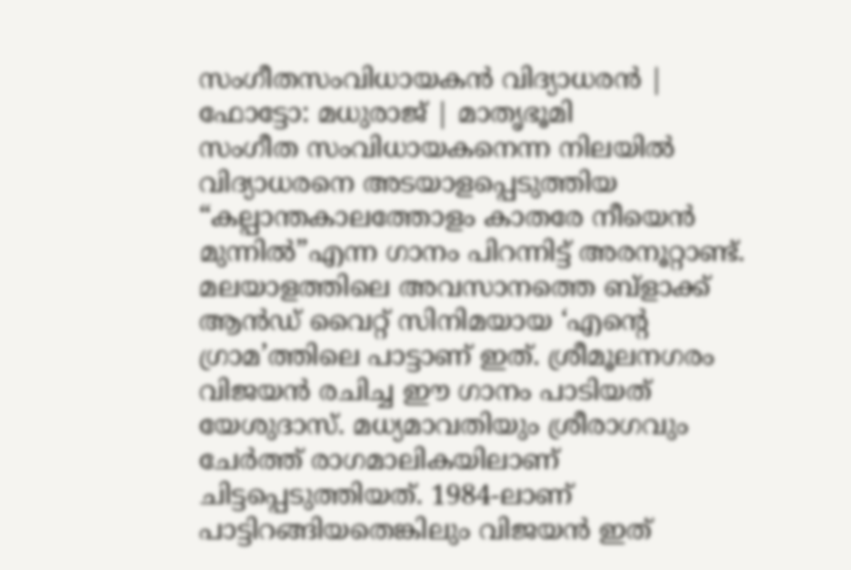സംഗീതസംവിധായകൻ വിദ്യാധരൻ | ഫോട്ടോ: മധുരാജ് | മാതൃഭൂമി
സംഗീത സംവിധായകനെന്ന നിലയിൽ വിദ്യാധരനെ അടയാളപ്പെടുത്തിയ “കല്പാന്തകാലത്തോളം കാതരേ നീയെൻ മുന്നിൽ”എന്ന ഗാനം പിറന്നിട്ട് അരനൂറ്റാണ്ട്.
മലയാളത്തിലെ അവസാനത്തെ ബ്ളാക്ക് ആൻഡ് വൈറ്റ് സിനിമയായ ‘എന്റെ ഗ്രാമ’ത്തിലെ പാട്ടാണ് ഇത്. ശ്രീമൂലനഗരം വിജയൻ രചിച്ച ഈ ഗാനം പാടിയത് യേശുദാസ്. മധ്യമാവതിയും ശ്രീരാഗവും ചേർത്ത് രാഗമാലികയിലാണ് ചിട്ടപ്പെടുത്തിയത്. 1984-ലാണ് പാട്ടിറങ്ങിയതെങ്കിലും വിജയൻ ഇത്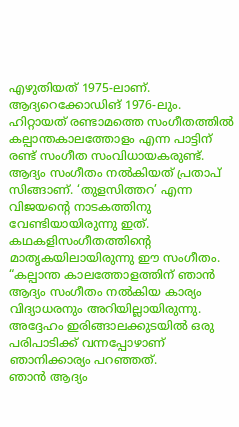എഴുതിയത് 1975-ലാണ്. ആദ്യറെക്കോഡിങ് 1976-ലും.
ഹിറ്റായത് രണ്ടാമത്തെ സംഗീതത്തിൽ
കല്പാന്തകാലത്തോളം എന്ന പാട്ടിന് രണ്ട് സംഗീത സംവിധായകരുണ്ട്. ആദ്യം സംഗീതം നൽകിയത് പ്രതാപ് സിങ്ങാണ്. ‘തുളസിത്തറ’ എന്ന വിജയന്റെ നാടകത്തിനു വേണ്ടിയായിരുന്നു ഇത്.
കഥകളിസംഗീതത്തിന്റെ മാതൃകയിലായിരുന്നു ഈ സംഗീതം. “കല്പാന്ത കാലത്തോളത്തിന് ഞാൻ ആദ്യം സംഗീതം നൽകിയ കാര്യം വിദ്യാധരനും അറിയില്ലായിരുന്നു. അദ്ദേഹം ഇരിങ്ങാലക്കുടയിൽ ഒരു പരിപാടിക്ക് വന്നപ്പോഴാണ് ഞാനിക്കാര്യം പറഞ്ഞത്.
ഞാൻ ആദ്യം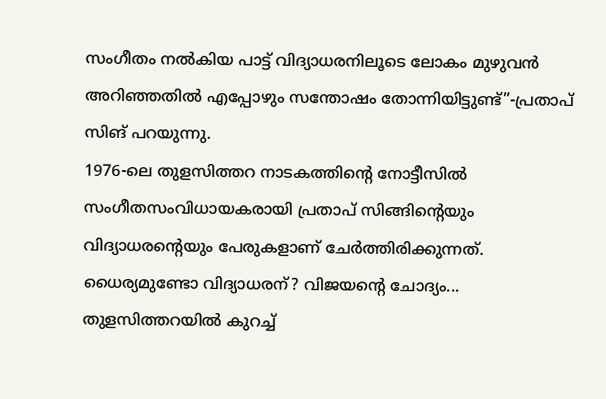സംഗീതം നൽകിയ പാട്ട് വിദ്യാധരനിലൂടെ ലോകം മുഴുവൻ അറിഞ്ഞതിൽ എപ്പോഴും സന്തോഷം തോന്നിയിട്ടുണ്ട്”-പ്രതാപ് സിങ് പറയുന്നു.
1976-ലെ തുളസിത്തറ നാടകത്തിന്റെ നോട്ടീസിൽ സംഗീതസംവിധായകരായി പ്രതാപ് സിങ്ങിന്റെയും വിദ്യാധരന്റെയും പേരുകളാണ് ചേർത്തിരിക്കുന്നത്.
ധൈര്യമുണ്ടോ വിദ്യാധരന്? വിജയന്റെ ചോദ്യം...
തുളസിത്തറയിൽ കുറച്ച്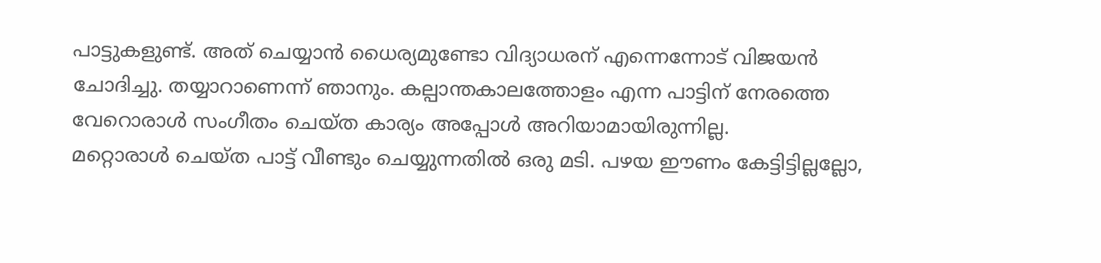പാട്ടുകളുണ്ട്. അത് ചെയ്യാൻ ധൈര്യമുണ്ടോ വിദ്യാധരന് എന്നെന്നോട് വിജയൻ ചോദിച്ചു. തയ്യാറാണെന്ന് ഞാനും. കല്പാന്തകാലത്തോളം എന്ന പാട്ടിന് നേരത്തെ വേറൊരാൾ സംഗീതം ചെയ്ത കാര്യം അപ്പോൾ അറിയാമായിരുന്നില്ല.
മറ്റൊരാൾ ചെയ്ത പാട്ട് വീണ്ടും ചെയ്യുന്നതിൽ ഒരു മടി. പഴയ ഈണം കേട്ടിട്ടില്ലല്ലോ,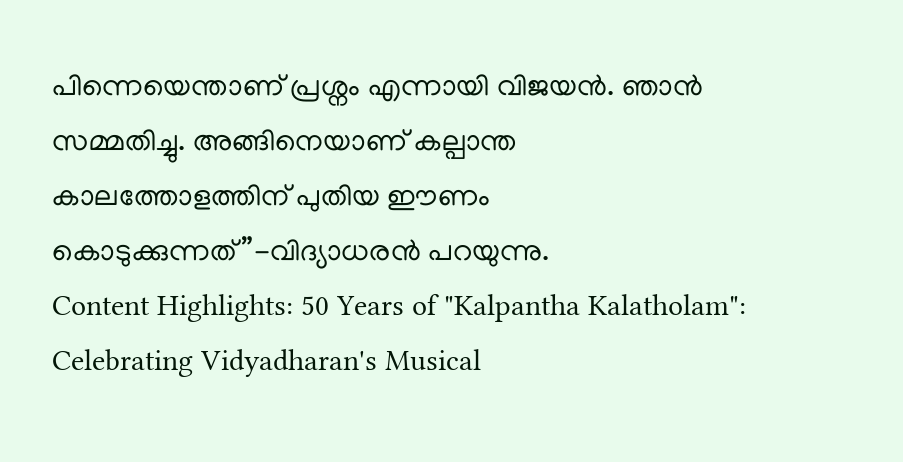പിന്നെയെന്താണ് പ്രശ്നം എന്നായി വിജയൻ. ഞാൻ സമ്മതിച്ചു. അങ്ങിനെയാണ് കല്പാന്ത കാലത്തോളത്തിന് പുതിയ ഈണം കൊടുക്കുന്നത്”-വിദ്യാധരൻ പറയുന്നു.
Content Highlights: 50 Years of "Kalpantha Kalatholam": Celebrating Vidyadharan's Musical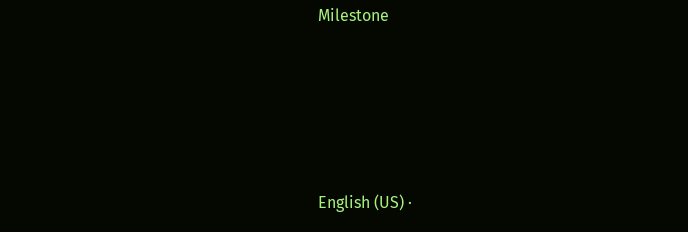Milestone





English (US) ·